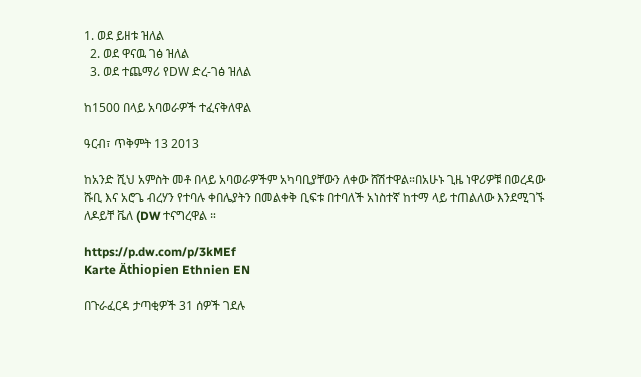1. ወደ ይዘቱ ዝለል
  2. ወደ ዋናዉ ገፅ ዝለል
  3. ወደ ተጨማሪ የDW ድረ-ገፅ ዝለል

ከ1500 በላይ አባወራዎች ተፈናቅለዋል

ዓርብ፣ ጥቅምት 13 2013

ከአንድ ሺህ አምስት መቶ በላይ አባወራዎችም አካባቢያቸውን ለቀው ሸሽተዋል።በአሁኑ ጊዜ ነዋሪዎቹ በወረዳው ሹቢ እና አሮጌ ብረሃን የተባሉ ቀበሌያትን በመልቀቅ ቢፍቱ በተባለች አነስተኛ ከተማ ላይ ተጠልለው እንደሚገኙ ለዶይቸ ቬለ (DW ተናግረዋል ።

https://p.dw.com/p/3kMEf
Karte Äthiopien Ethnien EN

በጉራፈርዳ ታጣቂዎች 31 ሰዎች ገደሉ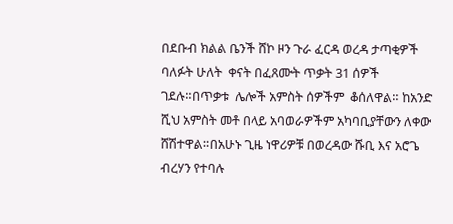በደቡብ ክልል ቤንች ሸኮ ዞን ጉራ ፈርዳ ወረዳ ታጣቂዎች ባለፉት ሁለት  ቀናት በፈጸሙት ጥቃት 31 ሰዎች ገደሉ።በጥቃቱ  ሌሎች አምስት ሰዎችም  ቆሰለዋል። ከአንድ ሺህ አምስት መቶ በላይ አባወራዎችም አካባቢያቸውን ለቀው ሸሽተዋል።በአሁኑ ጊዜ ነዋሪዎቹ በወረዳው ሹቢ እና አሮጌ ብረሃን የተባሉ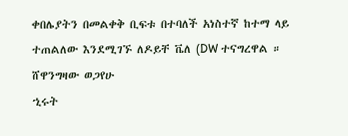ቀበሌያትን በመልቀቅ ቢፍቱ በተባለች አነስተኛ ከተማ ላይ ተጠልለው እንደሚገኙ ለዶይቸ ቬለ (DW ተናግረዋል ።
ሸዋንግዛው ወጋየሁ
ኂሩት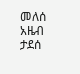መለሰ
አዜብ ታደሰ